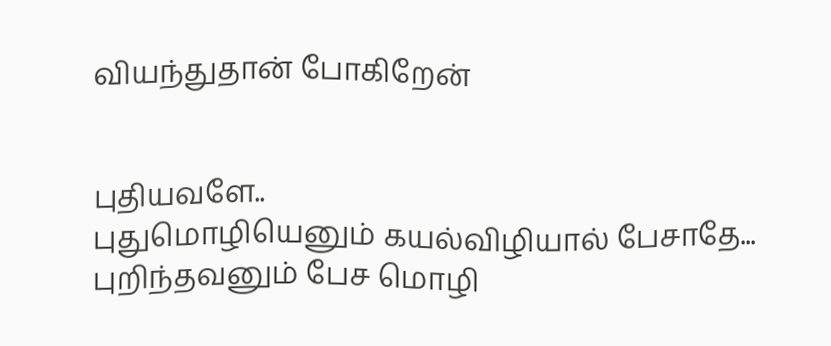வியந்துதான் போகிறேன்


புதியவளே..
புதுமொழியெனும் கயல்விழியால் பேசாதே...
புறிந்தவனும் பேச மொழி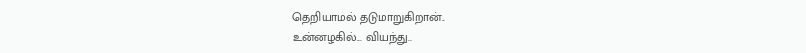தெறியாமல் தடுமாறுகிறான்..
உன்னழகில்... வியந்து..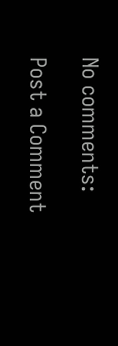No comments:

Post a Comment